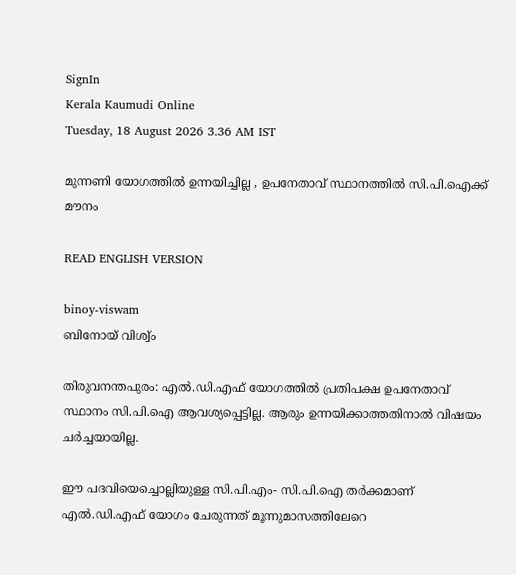SignIn
Kerala Kaumudi Online
Tuesday, 18 August 2026 3.36 AM IST

മുന്നണി യോഗത്തിൽ ഉന്നയിച്ചില്ല , ഉപനേതാവ് സ്ഥാനത്തിൽ സി.പി.ഐക്ക് മൗനം

READ ENGLISH VERSION

binoy-viswam
ബിനോയ് വിശ്വ്ം

തിരുവനന്തപുരം: എൽ.ഡി.എഫ് യോഗത്തിൽ പ്രതിപക്ഷ ഉപനേതാവ് സ്ഥാനം സി.പി.ഐ ആവശ്യപ്പെട്ടില്ല. ആരും ഉന്നയിക്കാത്തതിനാൽ വിഷയം ചർച്ചയായില്ല.

ഈ പദവിയെച്ചൊല്ലിയുള്ള സി.പി.എം- സി.പി.ഐ തർക്കമാണ് എൽ.ഡി.എഫ് യോഗം ചേരുന്നത് മൂന്നുമാസത്തിലേറെ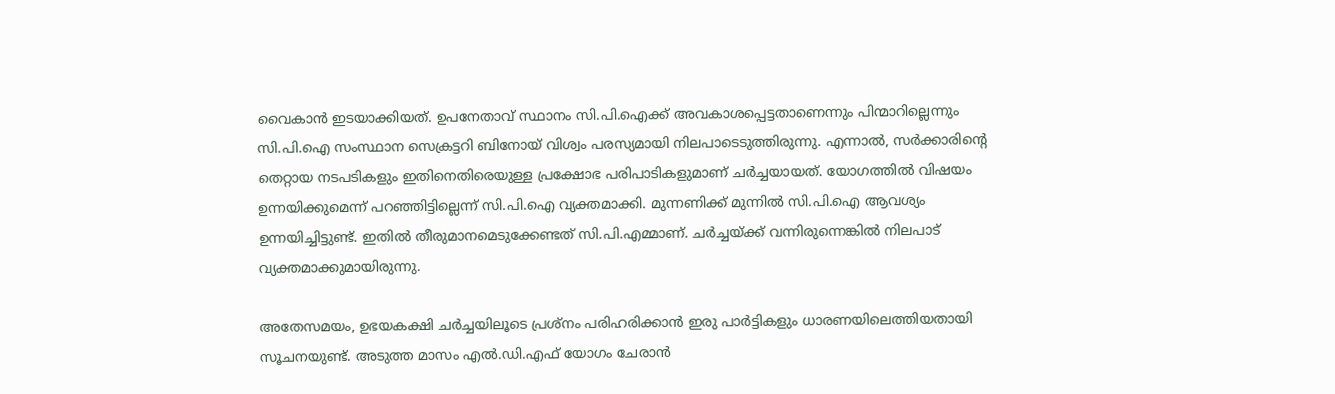വൈകാൻ ഇടയാക്കിയത്. ഉപനേതാവ് സ്ഥാനം സി.പി.ഐക്ക് അവകാശപ്പെട്ടതാണെന്നും പിന്മാറില്ലെന്നും സി.പി.ഐ സംസ്ഥാന സെക്രട്ടറി ബിനോയ് വിശ്വം പരസ്യമായി നിലപാടെടുത്തിരുന്നു. എന്നാൽ, സർക്കാരിന്റെ തെറ്റായ നടപടികളും ഇതിനെതിരെയുള്ള പ്രക്ഷോഭ പരിപാടികളുമാണ് ചർച്ചയായത്. യോഗത്തിൽ വിഷയം ഉന്നയിക്കുമെന്ന് പറഞ്ഞിട്ടില്ലെന്ന് സി.പി.ഐ വ്യക്തമാക്കി. മുന്നണിക്ക് മുന്നിൽ സി.പി.ഐ ആവശ്യം ഉന്നയിച്ചിട്ടുണ്ട്. ഇതിൽ തീരുമാനമെടുക്കേണ്ടത് സി.പി.എമ്മാണ്. ചർച്ചയ്ക്ക് വന്നിരുന്നെങ്കിൽ നിലപാട് വ്യക്തമാക്കുമായിരുന്നു.

അതേസമയം, ഉഭയകക്ഷി ചർച്ചയിലൂടെ പ്രശ്നം പരിഹരിക്കാൻ ഇരു പാർട്ടികളും ധാരണയിലെത്തിയതായി സൂചനയുണ്ട്. അടുത്ത മാസം എൽ.ഡി.എഫ് യോഗം ചേരാൻ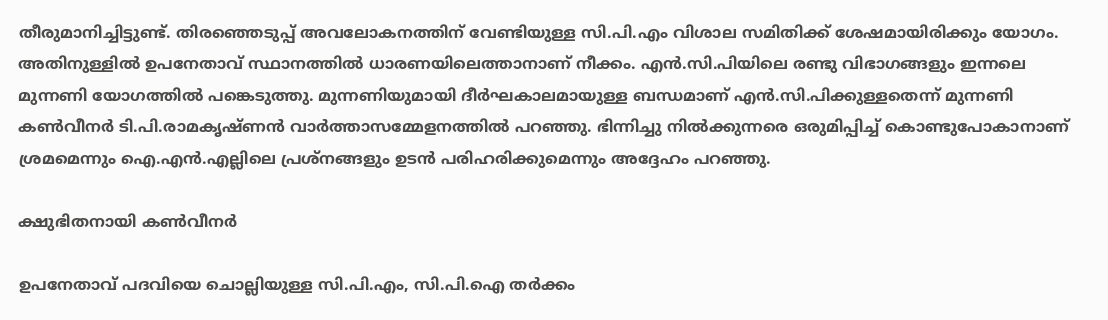തീരുമാനിച്ചിട്ടുണ്ട്. തിരഞ്ഞെടുപ്പ് അവലോകനത്തിന് വേണ്ടിയുള്ള സി.പി.എം വിശാല സമിതിക്ക് ശേഷമായിരിക്കും യോഗം. അതിനുള്ളിൽ ഉപനേതാവ് സ്ഥാനത്തിൽ ധാരണയിലെത്താനാണ് നീക്കം. എൻ.സി.പിയിലെ രണ്ടു വിഭാഗങ്ങളും ഇന്നലെ മുന്നണി യോഗത്തിൽ പങ്കെടുത്തു. മുന്നണിയുമായി ദീർഘകാലമായുള്ള ബന്ധമാണ് എൻ.സി.പിക്കുള്ളതെന്ന് മുന്നണി കൺവീനർ ടി.പി.രാമകൃഷ്ണൻ വാർത്താസമ്മേളനത്തിൽ പറഞ്ഞു. ഭിന്നിച്ചു നിൽക്കുന്നരെ ഒരുമിപ്പിച്ച് കൊണ്ടുപോകാനാണ് ശ്രമമെന്നും ഐ.എൻ.എല്ലിലെ പ്രശ്നങ്ങളും ഉടൻ പരിഹരിക്കുമെന്നും അദ്ദേഹം പറഞ്ഞു.

ക്ഷുഭിതനായി കൺവീനർ

ഉപനേതാവ് പദവിയെ ചൊല്ലിയുള്ള സി.പി.എം, സി.പി.ഐ തർക്കം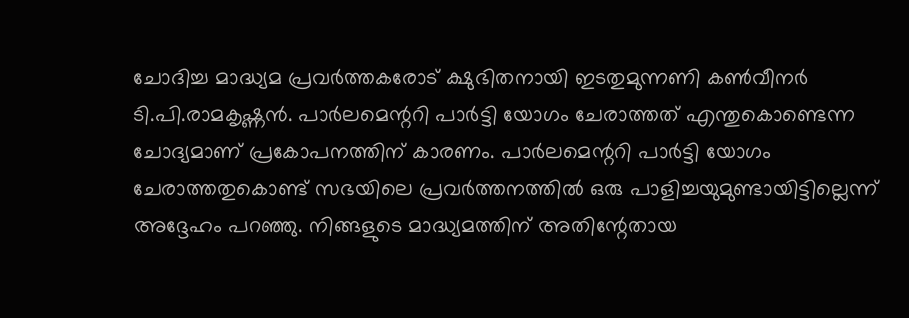ചോദിച്ച മാദ്ധ്യമ പ്രവർത്തകരോട് ക്ഷുഭിതനായി ഇടതുമുന്നണി കൺവീനർ ടി.പി.രാമകൃഷ്ണൻ. പാർലമെന്ററി പാർട്ടി യോഗം ചേരാത്തത് എന്തുകൊണ്ടെന്ന ചോദ്യമാണ് പ്രകോപനത്തിന് കാരണം. പാർലമെന്ററി പാർട്ടി യോഗം ചേരാത്തതുകൊണ്ട് സഭയിലെ പ്രവർത്തനത്തിൽ ഒരു പാളിച്ചയുമുണ്ടായിട്ടില്ലെന്ന് അദ്ദേഹം പറഞ്ഞു. നിങ്ങളുടെ മാദ്ധ്യമത്തിന് അതിന്റേതായ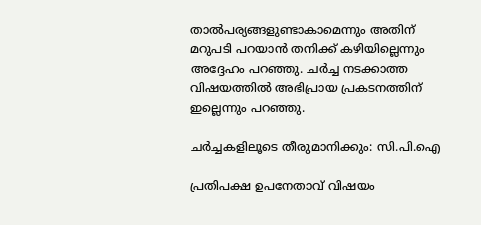താൽപര്യങ്ങളുണ്ടാകാമെന്നും അതിന് മറുപടി പറയാൻ തനിക്ക് കഴിയില്ലെന്നും അദ്ദേഹം പറഞ്ഞു. ചർച്ച നടക്കാത്ത വിഷയത്തിൽ അഭിപ്രായ പ്രകടനത്തിന് ഇല്ലെന്നും പറഞ്ഞു.

ചർച്ചകളിലൂടെ തീരുമാനിക്കും: സി.പി.ഐ

പ്രതിപക്ഷ ഉപനേതാവ് വിഷയം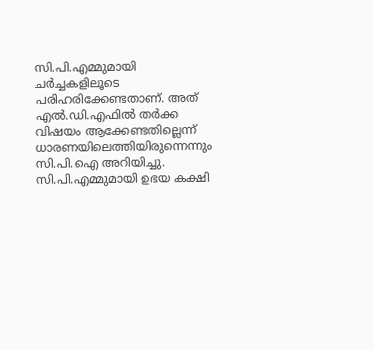സി.പി.എമ്മുമായി ചർച്ചകളിലൂടെ പരിഹരിക്കേണ്ടതാണ്. അത് എൽ.ഡി.എഫിൽ തർക്ക വിഷയം ആക്കേണ്ടതില്ലെന്ന് ധാരണയിലെത്തിയിരുന്നെന്നും സി.പി.ഐ അറിയിച്ചു. സി.പി.എമ്മുമായി ഉഭയ കക്ഷി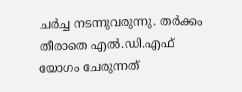ചർച്ച നടന്നുവരുന്നു. തർക്കം തീരാതെ എൽ.ഡി.എഫ് യോഗം ചേരുന്നത്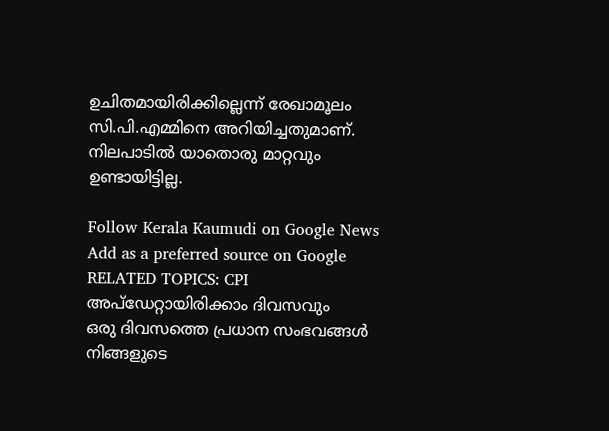ഉചിതമായിരിക്കില്ലെന്ന് രേഖാമൂലം സി.പി.എമ്മിനെ അറിയിച്ചതുമാണ്. നിലപാടിൽ യാതൊരു മാറ്റവും ഉണ്ടായിട്ടില്ല.

Follow Kerala Kaumudi on Google News Add as a preferred source on Google
RELATED TOPICS: CPI
അപ്ഡേറ്റായിരിക്കാം ദിവസവും
ഒരു ദിവസത്തെ പ്രധാന സംഭവങ്ങൾ നിങ്ങളുടെ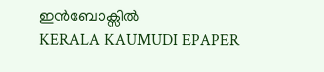ഇൻബോക്സിൽ
KERALA KAUMUDI EPAPER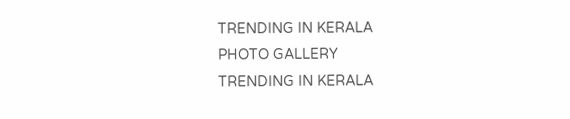TRENDING IN KERALA
PHOTO GALLERY
TRENDING IN KERALA